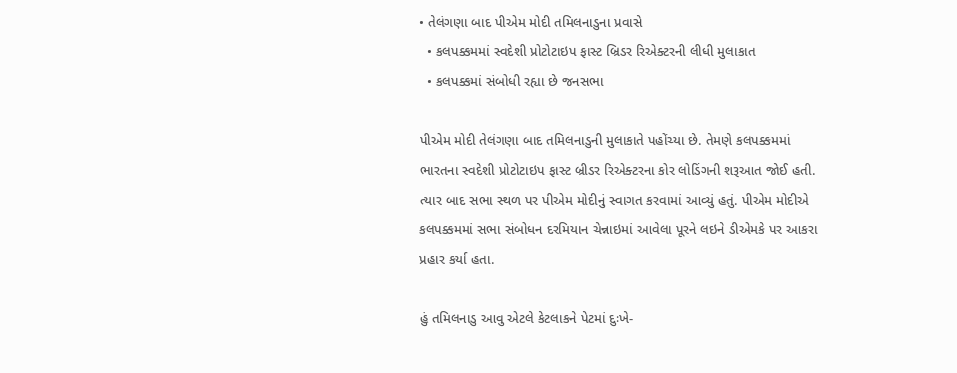• તેલંગણા બાદ પીએમ મોદી તમિલનાડુના પ્રવાસે
  • કલપક્કમમાં સ્વદેશી પ્રોટોટાઇપ ફાસ્ટ બ્રિડર રિએક્ટરની લીધી મુલાકાત
  • કલપક્કમાં સંબોધી રહ્યા છે જનસભા

પીએમ મોદી તેલંગણા બાદ તમિલનાડુની મુલાકાતે પહોંચ્યા છે. તેમણે કલપક્કમમાં  ભારતના સ્વદેશી પ્રોટોટાઇપ ફાસ્ટ બ્રીડર રિએક્ટરના કોર લોડિંગની શરૂઆત જોઈ હતી. ત્યાર બાદ સભા સ્થળ પર પીએમ મોદીનું સ્વાગત કરવામાં આવ્યું હતું. પીએમ મોદીએ કલપક્કમમાં સભા સંબોધન દરમિયાન ચેન્નાઇમાં આવેલા પૂરને લઇને ડીએમકે પર આકરા પ્રહાર કર્યા હતા.

હું તમિલનાડુ આવુ એટલે કેટલાકને પેટમાં દુઃખે-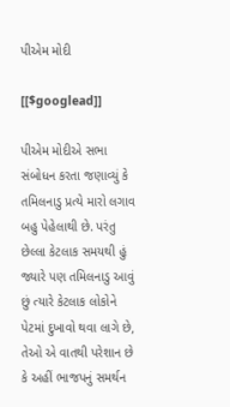પીએમ મોદી

[[$googlead]]

પીએમ મોદીએ સભા સંબોધન કરતા જણાવ્યું કે તમિલનાડુ પ્રત્યે મારો લગાવ બહુ પેહેલાથી છે. પરંતુ છેલ્લા કેટલાક સમયથી હું જ્યારે પણ તમિલનાડુ આવું છું ત્યારે કેટલાક લોકોને પેટમાં દુખાવો થવા લાગે છે, તેઓ એ વાતથી પરેશાન છે કે અહીં ભાજપનું સમર્થન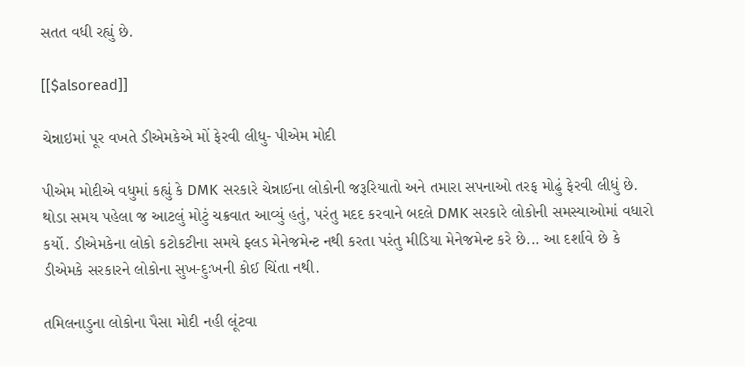સતત વધી રહ્યું છે.

[[$alsoread]]

ચેન્નાઇમાં પૂર વખતે ડીએમકેએ મોં ફેરવી લીધુ- પીએમ મોદી

પીએમ મોદીએ વધુમાં કહ્યું કે DMK સરકારે ચેન્નાઈના લોકોની જરૂરિયાતો અને તમારા સપનાઓ તરફ મોઢું ફેરવી લીધું છે. થોડા સમય પહેલા જ આટલું મોટું ચક્રવાત આવ્યું હતું, પરંતુ મદદ કરવાને બદલે DMK સરકારે લોકોની સમસ્યાઓમાં વધારો કર્યો. ડીએમકેના લોકો કટોકટીના સમયે ફ્લડ મેનેજમેન્ટ નથી કરતા પરંતુ મીડિયા મેનેજમેન્ટ કરે છે... આ દર્શાવે છે કે ડીએમકે સરકારને લોકોના સુખ-દુઃખની કોઈ ચિંતા નથી.

તમિલનાડુના લોકોના પૈસા મોદી નહી લૂંટવા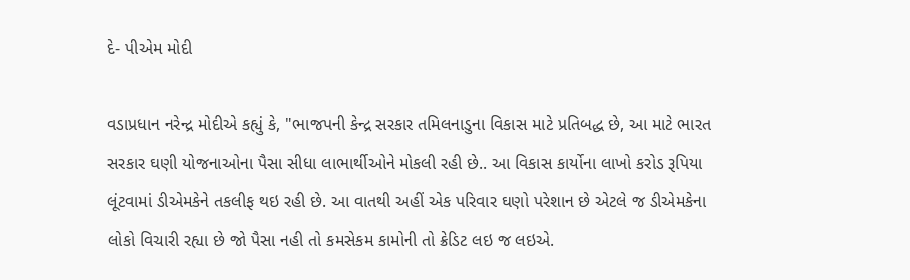દે- પીએમ મોદી

વડાપ્રધાન નરેન્દ્ર મોદીએ કહ્યું કે, "ભાજપની કેન્દ્ર સરકાર તમિલનાડુના વિકાસ માટે પ્રતિબદ્ધ છે, આ માટે ભારત સરકાર ઘણી યોજનાઓના પૈસા સીધા લાભાર્થીઓને મોકલી રહી છે.. આ વિકાસ કાર્યોના લાખો કરોડ રૂપિયા લૂંટવામાં ડીએમકેને તકલીફ થઇ રહી છે. આ વાતથી અહીં એક પરિવાર ઘણો પરેશાન છે એટલે જ ડીએમકેના લોકો વિચારી રહ્યા છે જો પૈસા નહી તો કમસેકમ કામોની તો ક્રેડિટ લઇ જ લઇએ.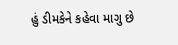હું ડીમકેને કહેવા માગુ છે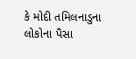કે મોદી તમિલનાડુના લોકોના પૈસા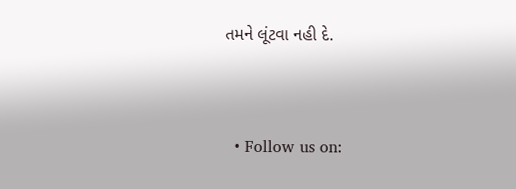તમને લૂંટવા નહી દે.


  • Follow us on: